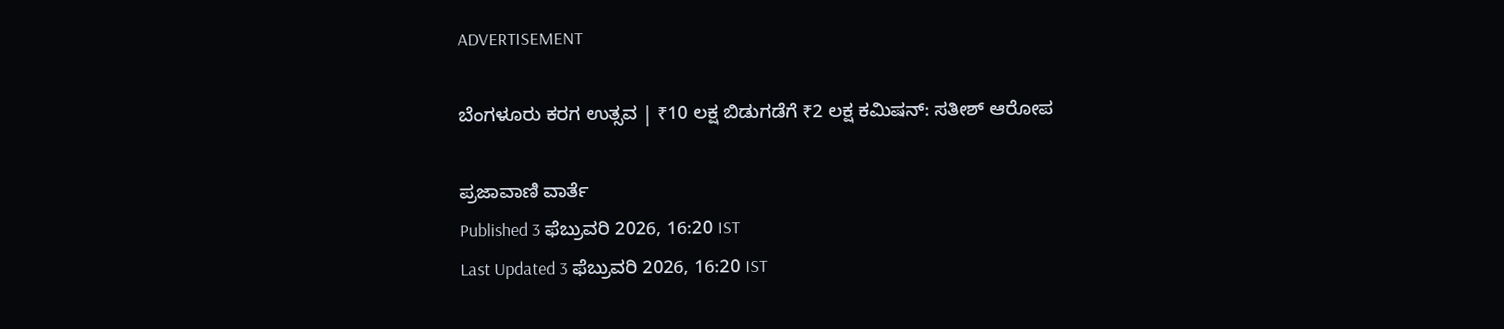ADVERTISEMENT

ಬೆಂಗಳೂರು ಕರಗ ಉತ್ಸವ | ₹10 ಲಕ್ಷ ಬಿಡುಗಡೆಗೆ ₹2 ಲಕ್ಷ ಕಮಿಷನ್‌: ಸತೀಶ್‌ ಆರೋಪ

ಪ್ರಜಾವಾಣಿ ವಾರ್ತೆ
Published 3 ಫೆಬ್ರುವರಿ 2026, 16:20 IST
Last Updated 3 ಫೆಬ್ರುವರಿ 2026, 16:20 IST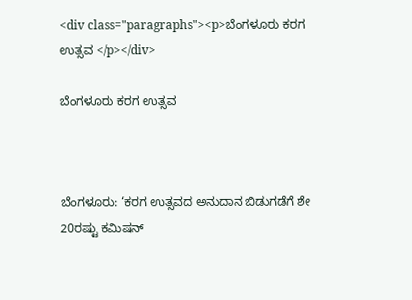<div class="paragraphs"><p>ಬೆಂಗಳೂರು ಕರಗ ಉತ್ಸವ </p></div>

ಬೆಂಗಳೂರು ಕರಗ ಉತ್ಸವ



ಬೆಂಗಳೂರು: ‘ಕರಗ ಉತ್ಸವದ ಅನುದಾನ ಬಿಡುಗಡೆಗೆ ಶೇ 20ರಷ್ಟು ಕಮಿಷನ್‌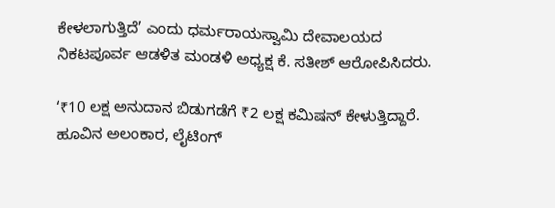ಕೇಳಲಾಗುತ್ತಿದೆ’ ಎಂದು ಧರ್ಮರಾಯಸ್ವಾಮಿ ದೇವಾಲಯದ ನಿಕಟಪೂರ್ವ ಆಡಳಿತ ಮಂಡಳಿ ಅಧ್ಯಕ್ಷ ಕೆ. ಸತೀಶ್‌ ಆರೋಪಿಸಿದರು.

‘₹10 ಲಕ್ಷ ಅನುದಾನ ಬಿಡುಗಡೆಗೆ ₹2 ಲಕ್ಷ ಕಮಿಷನ್‌ ಕೇಳುತ್ತಿದ್ದಾರೆ. ಹೂವಿನ ಅಲಂಕಾರ, ಲೈಟಿಂಗ್‌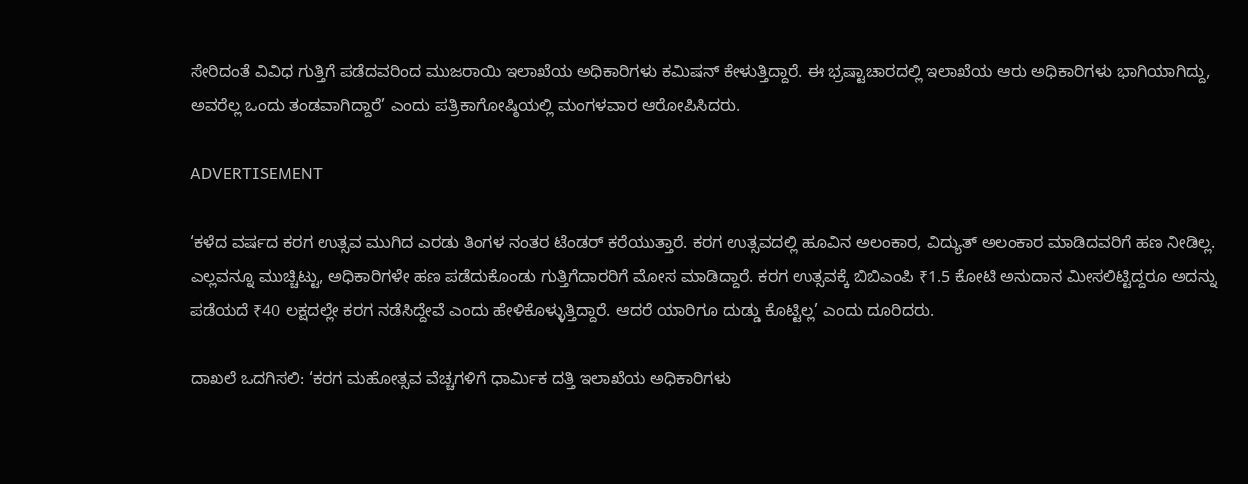ಸೇರಿದಂತೆ ವಿವಿಧ ಗುತ್ತಿಗೆ ಪಡೆದವರಿಂದ ಮುಜರಾಯಿ ಇಲಾಖೆಯ ಅಧಿಕಾರಿಗಳು ಕಮಿಷನ್‌ ಕೇಳುತ್ತಿದ್ದಾರೆ. ಈ ಭ್ರಷ್ಟಾಚಾರದಲ್ಲಿ ಇಲಾಖೆಯ ಆರು ಅಧಿಕಾರಿಗಳು ಭಾಗಿಯಾಗಿದ್ದು, ಅವರೆಲ್ಲ ಒಂದು ತಂಡವಾಗಿದ್ದಾರೆ’ ಎಂದು ಪತ್ರಿಕಾಗೋಷ್ಠಿಯಲ್ಲಿ ಮಂಗಳವಾರ ಆರೋಪಿಸಿದರು.

ADVERTISEMENT

‘ಕಳೆದ ವರ್ಷದ ಕರಗ ಉತ್ಸವ ಮುಗಿದ ಎರಡು ತಿಂಗಳ ನಂತರ ಟೆಂಡರ್‌ ಕರೆಯುತ್ತಾರೆ. ಕರಗ ಉತ್ಸವದಲ್ಲಿ ಹೂವಿನ ಅಲಂಕಾರ, ವಿದ್ಯುತ್‌ ಅಲಂಕಾರ ಮಾಡಿದವರಿಗೆ ಹಣ ನೀಡಿಲ್ಲ. ಎಲ್ಲವನ್ನೂ ಮುಚ್ಚಿಟ್ಟು, ಅಧಿಕಾರಿಗಳೇ ಹಣ ಪಡೆದುಕೊಂಡು ಗುತ್ತಿಗೆದಾರರಿಗೆ ಮೋಸ ಮಾಡಿದ್ದಾರೆ. ಕರಗ ಉತ್ಸವಕ್ಕೆ ಬಿಬಿಎಂಪಿ ₹1.5 ಕೋಟಿ ಅನುದಾನ ಮೀಸಲಿಟ್ಟಿದ್ದರೂ ಅದನ್ನು ಪಡೆಯದೆ ₹40 ಲಕ್ಷದಲ್ಲೇ ಕರಗ ನಡೆಸಿದ್ದೇವೆ ಎಂದು ಹೇಳಿಕೊಳ್ಳುತ್ತಿದ್ದಾರೆ. ಆದರೆ ಯಾರಿಗೂ ದುಡ್ಡು ಕೊಟ್ಟಿಲ್ಲ’ ಎಂದು ದೂರಿದರು.

ದಾಖಲೆ ಒದಗಿಸಲಿ: ‘ಕರಗ ಮಹೋತ್ಸವ ವೆಚ್ಚಗಳಿಗೆ ಧಾರ್ಮಿಕ ದತ್ತಿ ಇಲಾಖೆಯ ಅಧಿಕಾರಿಗಳು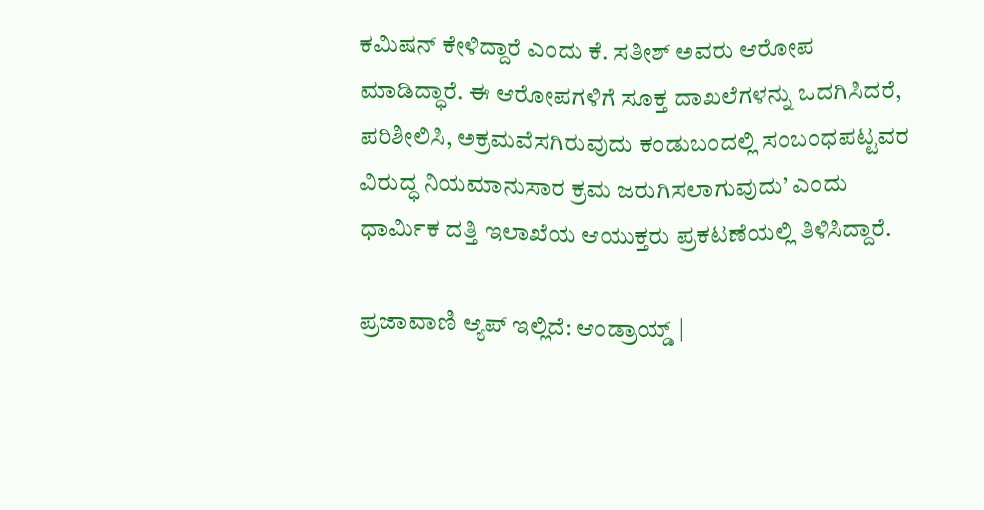ಕಮಿಷನ್‌ ಕೇಳಿದ್ದಾರೆ ಎಂದು ಕೆ. ಸತೀಶ್‌ ಅವರು ಆರೋಪ ಮಾಡಿದ್ಧಾರೆ. ಈ ಆರೋಪಗಳಿಗೆ ಸೂಕ್ತ ದಾಖಲೆಗಳನ್ನು ಒದಗಿಸಿದರೆ, ಪರಿಶೀಲಿಸಿ, ಅಕ್ರಮವೆಸಗಿರುವುದು ಕಂಡುಬಂದಲ್ಲಿ ಸಂಬಂಧಪಟ್ಟವರ ವಿರುದ್ಧ ನಿಯಮಾನುಸಾರ ಕ್ರಮ ಜರುಗಿಸಲಾಗುವುದು’ ಎಂದು ಧಾರ್ಮಿಕ ದತ್ತಿ ಇಲಾಖೆಯ ಆಯುಕ್ತರು ಪ್ರಕಟಣೆಯಲ್ಲಿ ತಿಳಿಸಿದ್ದಾರೆ.

ಪ್ರಜಾವಾಣಿ ಆ್ಯಪ್ ಇಲ್ಲಿದೆ: ಆಂಡ್ರಾಯ್ಡ್ |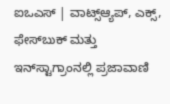ಐಒಎಸ್ | ವಾಟ್ಸ್ಆ್ಯಪ್, ಎಕ್ಸ್, ಫೇಸ್‌ಬುಕ್ ಮತ್ತು ಇನ್‌ಸ್ಟಾಗ್ರಾಂನಲ್ಲಿ ಪ್ರಜಾವಾಣಿ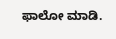ಫಾಲೋ ಮಾಡಿ.